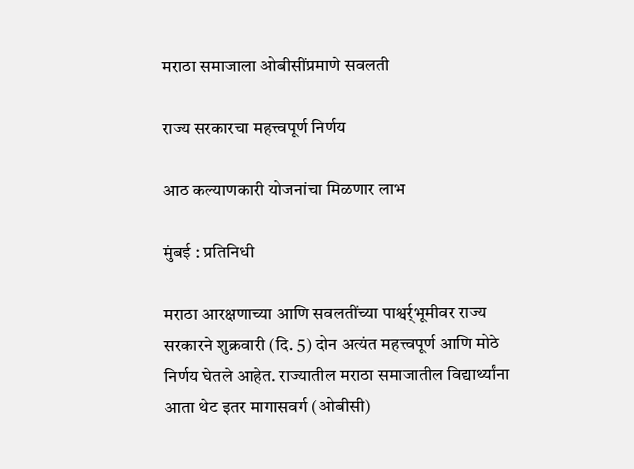मराठा समाजाला ओबीसींप्रमाणे सवलती

राज्य सरकारचा महत्त्वपूर्ण निर्णय

आठ कल्याणकारी योजनांचा मिळणार लाभ

मुंबई : प्रतिनिधी

मराठा आरक्षणाच्या आणि सवलतींच्या पाश्वर्र्भूमीवर राज्य सरकारने शुक्रवारी (दि. 5) दोन अत्यंत महत्त्वपूर्ण आणि मोठे निर्णय घेतले आहेत. राज्यातील मराठा समाजातील विद्यार्थ्यांना आता थेट इतर मागासवर्ग (ओबीसी)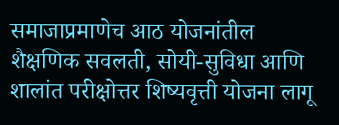समाजाप्रमाणेच आठ योजनांतील शैक्षणिक सवलती, सोयी-सुविधा आणि शालांत परीक्षोत्तर शिष्यवृत्ती योजना लागू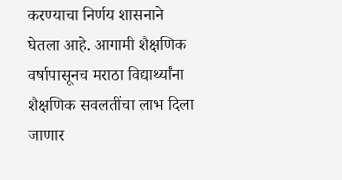करण्याचा निर्णय शासनाने घेतला आहे. आगामी शैक्षणिक वर्षापासूनच मराठा विद्यार्थ्यांना शैक्षणिक सवलतींचा लाभ दिला जाणार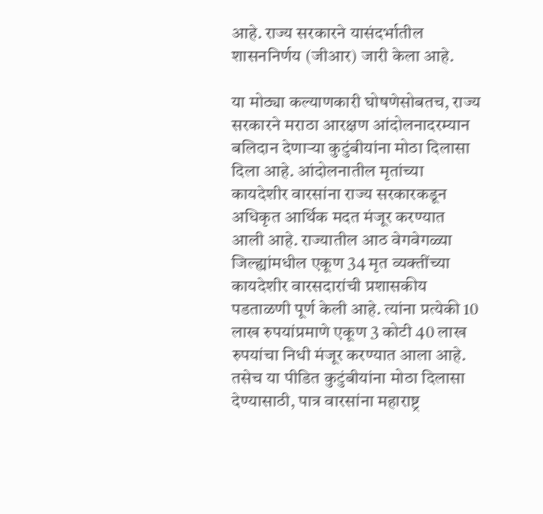आहे. राज्य सरकारने यासंदर्भातील शासननिर्णय (जीआर) जारी केला आहे.

या मोठ्या कल्याणकारी घोषणेसोबतच, राज्य सरकारने मराठा आरक्षण आंदोलनादरम्यान बलिदान देणार्‍या कुटुंबीयांना मोठा दिलासा दिला आहे. आंदोलनातील मृतांच्या कायदेशीर वारसांना राज्य सरकारकडून अधिकृत आर्थिक मदत मंजूर करण्यात आली आहे. राज्यातील आठ वेगवेगळ्या जिल्ह्यांमधील एकूण 34 मृत व्यक्तींच्या कायदेशीर वारसदारांची प्रशासकीय पडताळणी पूर्ण केली आहे. त्यांना प्रत्येकी 10 लाख रुपयांप्रमाणे एकूण 3 कोटी 40 लाख रुपयांचा निधी मंजूर करण्यात आला आहे. तसेच या पीडित कुटुंबीयांना मोठा दिलासा देण्यासाठी, पात्र वारसांना महाराष्ट्र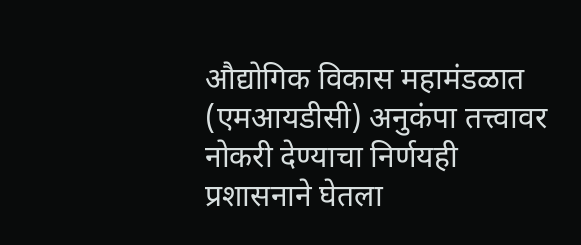औद्योगिक विकास महामंडळात (एमआयडीसी) अनुकंपा तत्त्वावर नोकरी देण्याचा निर्णयही प्रशासनाने घेतला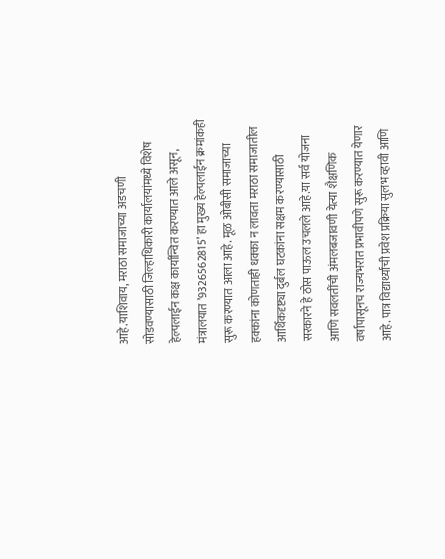आहे.याशिवाय, मराठा समाजाच्या अडचणी सोडवण्यासाठी जिल्हाधिकारी कार्यालयांमध्ये विशेष हेल्पलाईन कक्ष कार्यान्वित करण्यात आले असून, मंत्रालयात ’9326562815’ हा मुख्य हेल्पलाईन क्रमांकही सुरू करण्यात आला आहे. मूळ ओबीसी समाजाच्या हक्कांना कोणताही धक्का न लावता मराठा समाजातील आर्थिकदृष्ट्या दुर्बल घटकांना सक्षम करण्यासाठी सरकारने हे ठोस पाऊल उचलले आहे.या सर्व योजना आणि सवलतींची अंमलबजावणी येत्या शैक्षणिक वर्षापासूनच राज्यभरात प्रभावीपणे सुरू करण्यात येणार आहे. पात्र विद्यार्थ्यांची प्रवेश प्रक्रिया सुलभ व्हावी आणि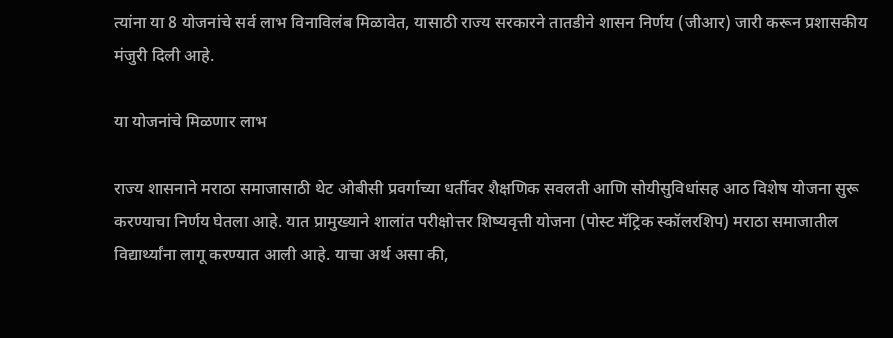त्यांना या 8 योजनांचे सर्व लाभ विनाविलंब मिळावेत, यासाठी राज्य सरकारने तातडीने शासन निर्णय (जीआर) जारी करून प्रशासकीय मंजुरी दिली आहे.

या योजनांचे मिळणार लाभ

राज्य शासनाने मराठा समाजासाठी थेट ओबीसी प्रवर्गाच्या धर्तीवर शैक्षणिक सवलती आणि सोयीसुविधांसह आठ विशेष योजना सुरू करण्याचा निर्णय घेतला आहे. यात प्रामुख्याने शालांत परीक्षोत्तर शिष्यवृत्ती योजना (पोस्ट मॅट्रिक स्कॉलरशिप) मराठा समाजातील विद्यार्थ्यांना लागू करण्यात आली आहे. याचा अर्थ असा की,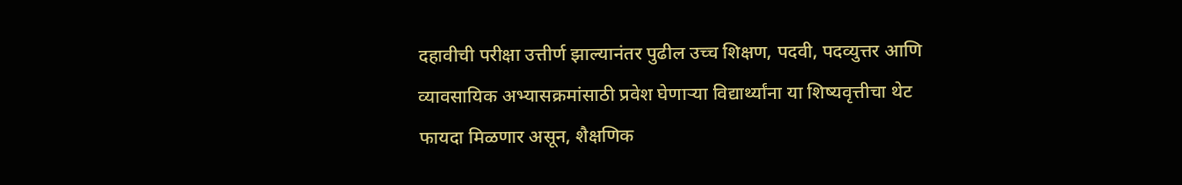दहावीची परीक्षा उत्तीर्ण झाल्यानंतर पुढील उच्च शिक्षण, पदवी, पदव्युत्तर आणि व्यावसायिक अभ्यासक्रमांसाठी प्रवेश घेणार्‍या विद्यार्थ्यांना या शिष्यवृत्तीचा थेट फायदा मिळणार असून, शैक्षणिक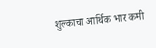शुल्काचा आर्थिक भार कमी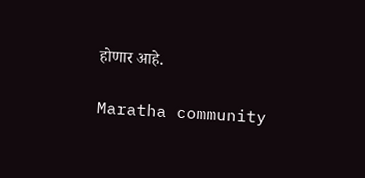होणार आहे.

Maratha community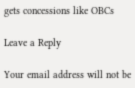gets concessions like OBCs

Leave a Reply

Your email address will not be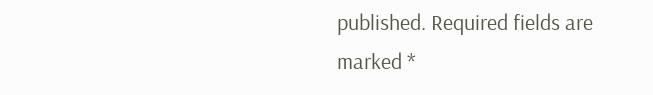published. Required fields are marked *